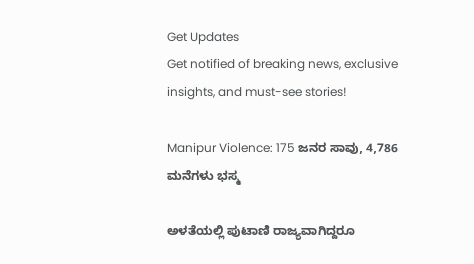Get Updates
Get notified of breaking news, exclusive insights, and must-see stories!

Manipur Violence: 175 ಜನರ ಸಾವು, 4,786 ಮನೆಗಳು ಭಸ್ಮ

ಅಳತೆಯಲ್ಲಿ ಪುಟಾಣಿ ರಾಜ್ಯವಾಗಿದ್ದರೂ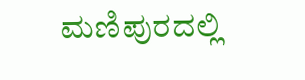ಮಣಿಪುರದಲ್ಲಿ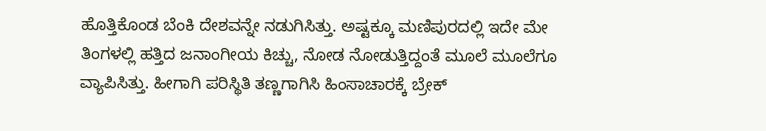ಹೊತ್ತಿಕೊಂಡ ಬೆಂಕಿ ದೇಶವನ್ನೇ ನಡುಗಿಸಿತ್ತು. ಅಷ್ಟಕ್ಕೂ ಮಣಿಪುರದಲ್ಲಿ ಇದೇ ಮೇ ತಿಂಗಳಲ್ಲಿ ಹತ್ತಿದ ಜನಾಂಗೀಯ ಕಿಚ್ಚು, ನೋಡ ನೋಡುತ್ತಿದ್ದಂತೆ ಮೂಲೆ ಮೂಲೆಗೂ ವ್ಯಾಪಿಸಿತ್ತು. ಹೀಗಾಗಿ ಪರಿಸ್ಥಿತಿ ತಣ್ಣಗಾಗಿಸಿ ಹಿಂಸಾಚಾರಕ್ಕೆ ಬ್ರೇಕ್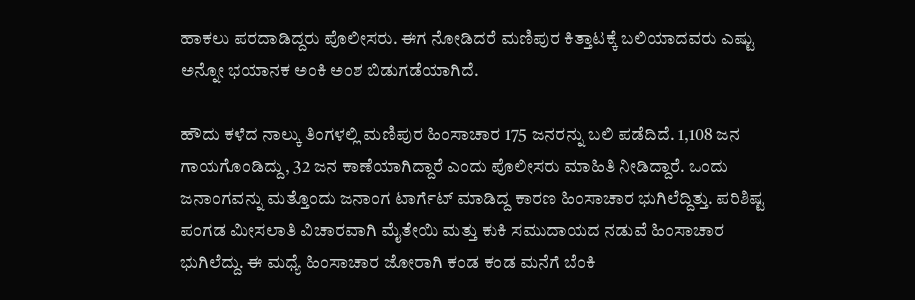ಹಾಕಲು ಪರದಾಡಿದ್ದರು ಪೊಲೀಸರು. ಈಗ ನೋಡಿದರೆ ಮಣಿಪುರ ಕಿತ್ತಾಟಕ್ಕೆ ಬಲಿಯಾದವರು ಎಷ್ಟು ಅನ್ನೋ ಭಯಾನಕ ಅಂಕಿ ಅಂಶ ಬಿಡುಗಡೆಯಾಗಿದೆ.

ಹೌದು ಕಳೆದ ನಾಲ್ಕು ತಿಂಗಳಲ್ಲಿ ಮಣಿಪುರ ಹಿಂಸಾಚಾರ 175 ಜನರನ್ನು ಬಲಿ ಪಡೆದಿದೆ. 1,108 ಜನ ಗಾಯಗೊಂಡಿದ್ದು, 32 ಜನ ಕಾಣೆಯಾಗಿದ್ದಾರೆ ಎಂದು ಪೊಲೀಸರು ಮಾಹಿತಿ ನೀಡಿದ್ದಾರೆ. ಒಂದು ಜನಾಂಗವನ್ನು ಮತ್ತೊಂದು ಜನಾಂಗ ಟಾರ್ಗೆಟ್ ಮಾಡಿದ್ದ ಕಾರಣ ಹಿಂಸಾಚಾರ ಭುಗಿಲೆದ್ದಿತ್ತು. ಪರಿಶಿಷ್ಟ ಪಂಗಡ ಮೀಸಲಾತಿ ವಿಚಾರವಾಗಿ ಮೈತೇಯಿ ಮತ್ತು ಕುಕಿ ಸಮುದಾಯದ ನಡುವೆ ಹಿಂಸಾಚಾರ ಭುಗಿಲೆದ್ದು. ಈ ಮಧ್ಯೆ ಹಿಂಸಾಚಾರ ಜೋರಾಗಿ ಕಂಡ ಕಂಡ ಮನೆಗೆ ಬೆಂಕಿ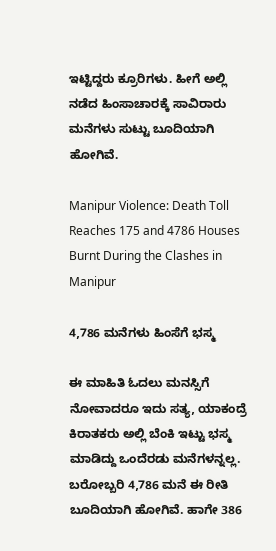ಇಟ್ಟಿದ್ದರು ಕ್ರೂರಿಗಳು. ಹೀಗೆ ಅಲ್ಲಿ ನಡೆದ ಹಿಂಸಾಚಾರಕ್ಕೆ ಸಾವಿರಾರು ಮನೆಗಳು ಸುಟ್ಟು ಬೂದಿಯಾಗಿ ಹೋಗಿವೆ.

Manipur Violence: Death Toll Reaches 175 and 4786 Houses Burnt During the Clashes in Manipur

4,786 ಮನೆಗಳು ಹಿಂಸೆಗೆ ಭಸ್ಮ

ಈ ಮಾಹಿತಿ ಓದಲು ಮನಸ್ಸಿಗೆ ನೋವಾದರೂ ಇದು ಸತ್ಯ, ಯಾಕಂದ್ರೆ ಕಿರಾತಕರು ಅಲ್ಲಿ ಬೆಂಕಿ ಇಟ್ಟು ಭಸ್ಮ ಮಾಡಿದ್ದು ಒಂದೆರಡು ಮನೆಗಳನ್ನಲ್ಲ. ಬರೋಬ್ಬರಿ 4,786 ಮನೆ ಈ ರೀತಿ ಬೂದಿಯಾಗಿ ಹೋಗಿವೆ. ಹಾಗೇ 386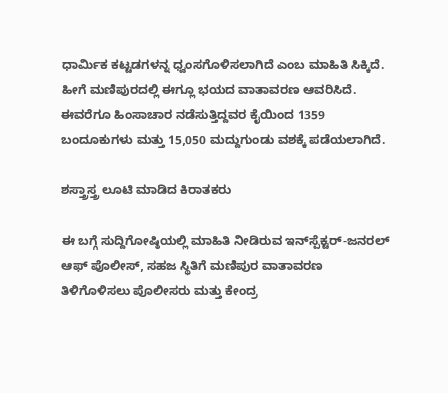ಧಾರ್ಮಿಕ ಕಟ್ಟಡಗಳನ್ನ ಧ್ವಂಸಗೊಳಿಸಲಾಗಿದೆ ಎಂಬ ಮಾಹಿತಿ ಸಿಕ್ಕಿದೆ. ಹೀಗೆ ಮಣಿಪುರದಲ್ಲಿ ಈಗ್ಲೂ ಭಯದ ವಾತಾವರಣ ಆವರಿಸಿದೆ. ಈವರೆಗೂ ಹಿಂಸಾಚಾರ ನಡೆಸುತ್ತಿದ್ದವರ ಕೈಯಿಂದ 1359 ಬಂದೂಕುಗಳು ಮತ್ತು 15,050 ಮದ್ದುಗುಂಡು ವಶಕ್ಕೆ ಪಡೆಯಲಾಗಿದೆ.

ಶಸ್ತ್ರಾಸ್ತ್ರ ಲೂಟಿ ಮಾಡಿದ ಕಿರಾತಕರು

ಈ ಬಗ್ಗೆ ಸುದ್ದಿಗೋಷ್ಠಿಯಲ್ಲಿ ಮಾಹಿತಿ ನೀಡಿರುವ ಇನ್‌ಸ್ಪೆಕ್ಟರ್-ಜನರಲ್ ಆಫ್ ಪೊಲೀಸ್, ಸಹಜ ಸ್ಥಿತಿಗೆ ಮಣಿಪುರ ವಾತಾವರಣ ತಿಳಿಗೊಳಿಸಲು ಪೊಲೀಸರು ಮತ್ತು ಕೇಂದ್ರ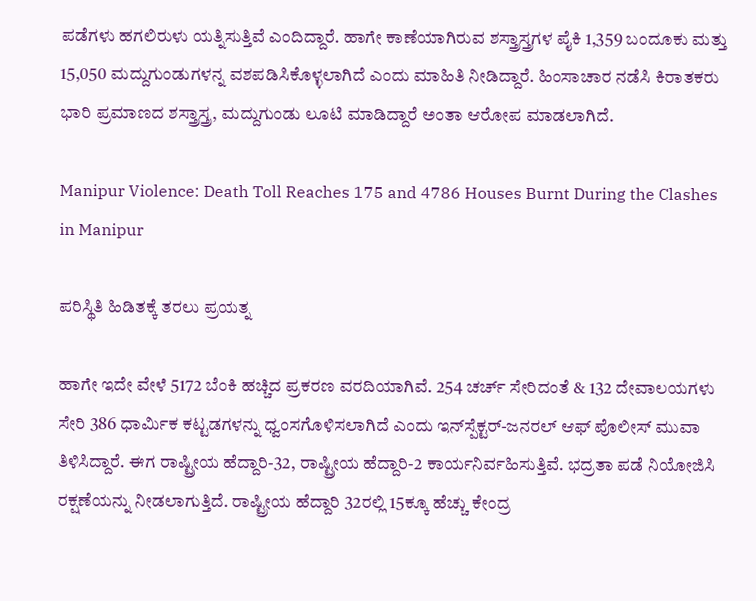ಪಡೆಗಳು ಹಗಲಿರುಳು ಯತ್ನಿಸುತ್ತಿವೆ ಎಂದಿದ್ದಾರೆ. ಹಾಗೇ ಕಾಣೆಯಾಗಿರುವ ಶಸ್ತ್ರಾಸ್ತ್ರಗಳ ಪೈಕಿ 1,359 ಬಂದೂಕು ಮತ್ತು 15,050 ಮದ್ದುಗುಂಡುಗಳನ್ನ ವಶಪಡಿಸಿಕೊಳ್ಳಲಾಗಿದೆ ಎಂದು ಮಾಹಿತಿ ನೀಡಿದ್ದಾರೆ. ಹಿಂಸಾಚಾರ ನಡೆಸಿ ಕಿರಾತಕರು ಭಾರಿ ಪ್ರಮಾಣದ ಶಸ್ತ್ರಾಸ್ತ್ರ, ಮದ್ದುಗುಂಡು ಲೂಟಿ ಮಾಡಿದ್ದಾರೆ ಅಂತಾ ಆರೋಪ ಮಾಡಲಾಗಿದೆ.

Manipur Violence: Death Toll Reaches 175 and 4786 Houses Burnt During the Clashes in Manipur

ಪರಿಸ್ಥಿತಿ ಹಿಡಿತಕ್ಕೆ ತರಲು ಪ್ರಯತ್ನ

ಹಾಗೇ ಇದೇ ವೇಳೆ 5172 ಬೆಂಕಿ ಹಚ್ಚಿದ ಪ್ರಕರಣ ವರದಿಯಾಗಿವೆ. 254 ಚರ್ಚ್ ಸೇರಿದಂತೆ & 132 ದೇವಾಲಯಗಳು ಸೇರಿ 386 ಧಾರ್ಮಿಕ ಕಟ್ಟಡಗಳನ್ನು ಧ್ವಂಸಗೊಳಿಸಲಾಗಿದೆ ಎಂದು ಇನ್‌ಸ್ಪೆಕ್ಟರ್-ಜನರಲ್ ಆಫ್ ಪೊಲೀಸ್ ಮುವಾ ತಿಳಿಸಿದ್ದಾರೆ. ಈಗ ರಾಷ್ಟ್ರೀಯ ಹೆದ್ದಾರಿ-32, ರಾಷ್ಟ್ರೀಯ ಹೆದ್ದಾರಿ-2 ಕಾರ್ಯನಿರ್ವಹಿಸುತ್ತಿವೆ. ಭದ್ರತಾ ಪಡೆ ನಿಯೋಜಿಸಿ ರಕ್ಷಣೆಯನ್ನು ನೀಡಲಾಗುತ್ತಿದೆ. ರಾಷ್ಟ್ರೀಯ ಹೆದ್ದಾರಿ 32ರಲ್ಲಿ 15ಕ್ಕೂ ಹೆಚ್ಚು ಕೇಂದ್ರ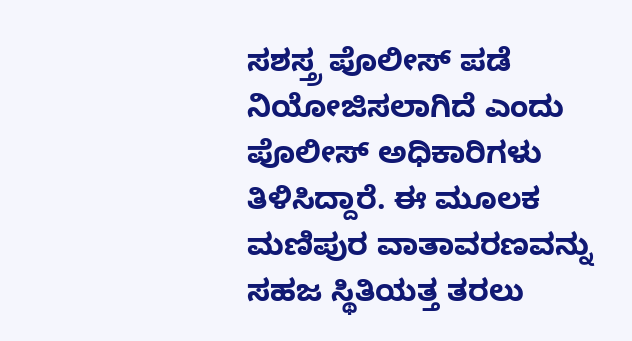ಸಶಸ್ತ್ರ ಪೊಲೀಸ್‌ ಪಡೆ ನಿಯೋಜಿಸಲಾಗಿದೆ ಎಂದು ಪೊಲೀಸ್ ಅಧಿಕಾರಿಗಳು ತಿಳಿಸಿದ್ದಾರೆ. ಈ ಮೂಲಕ ಮಣಿಪುರ ವಾತಾವರಣವನ್ನು ಸಹಜ ಸ್ಥಿತಿಯತ್ತ ತರಲು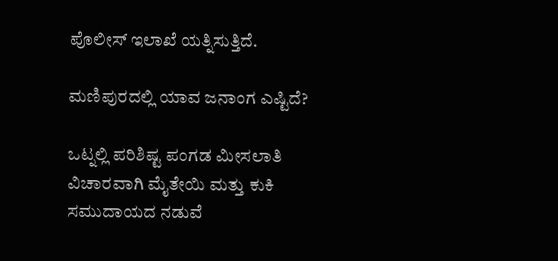ಪೊಲೀಸ್ ಇಲಾಖೆ ಯತ್ನಿಸುತ್ತಿದೆ.

ಮಣಿಪುರದಲ್ಲಿ ಯಾವ ಜನಾಂಗ ಎಷ್ಟಿದೆ?

ಒಟ್ನಲ್ಲಿ ಪರಿಶಿಷ್ಟ ಪಂಗಡ ಮೀಸಲಾತಿ ವಿಚಾರವಾಗಿ ಮೈತೇಯಿ ಮತ್ತು ಕುಕಿ ಸಮುದಾಯದ ನಡುವೆ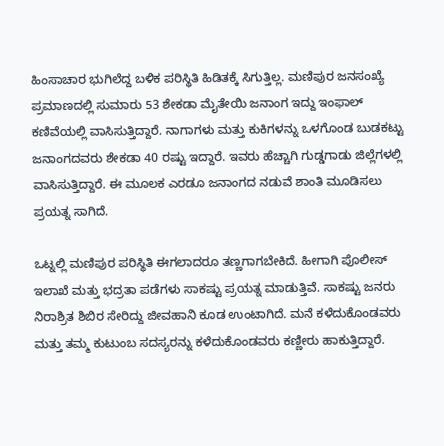ಹಿಂಸಾಚಾರ ಭುಗಿಲೆದ್ದ ಬಳಿಕ ಪರಿಸ್ಥಿತಿ ಹಿಡಿತಕ್ಕೆ ಸಿಗುತ್ತಿಲ್ಲ. ಮಣಿಪುರ ಜನಸಂಖ್ಯೆ ಪ್ರಮಾಣದಲ್ಲಿ ಸುಮಾರು 53 ಶೇಕಡಾ ಮೈತೇಯಿ ಜನಾಂಗ ಇದ್ದು ಇಂಫಾಲ್‌ ಕಣಿವೆಯಲ್ಲಿ ವಾಸಿಸುತ್ತಿದ್ದಾರೆ. ನಾಗಾಗಳು ಮತ್ತು ಕುಕಿಗಳನ್ನು ಒಳಗೊಂಡ ಬುಡಕಟ್ಟು ಜನಾಂಗದವರು ಶೇಕಡಾ 40 ರಷ್ಟು ಇದ್ದಾರೆ. ಇವರು ಹೆಚ್ಚಾಗಿ ಗುಡ್ಡಗಾಡು ಜಿಲ್ಲೆಗಳಲ್ಲಿ ವಾಸಿಸುತ್ತಿದ್ದಾರೆ. ಈ ಮೂಲಕ ಎರಡೂ ಜನಾಂಗದ ನಡುವೆ ಶಾಂತಿ ಮೂಡಿಸಲು ಪ್ರಯತ್ನ ಸಾಗಿದೆ.

ಒಟ್ನಲ್ಲಿ ಮಣಿಪುರ ಪರಿಸ್ಥಿತಿ ಈಗಲಾದರೂ ತಣ್ಣಗಾಗಬೇಕಿದೆ. ಹೀಗಾಗಿ ಪೊಲೀಸ್ ಇಲಾಖೆ ಮತ್ತು ಭದ್ರತಾ ಪಡೆಗಳು ಸಾಕಷ್ಟು ಪ್ರಯತ್ನ ಮಾಡುತ್ತಿವೆ. ಸಾಕಷ್ಟು ಜನರು ನಿರಾಶ್ರಿತ ಶಿಬಿರ ಸೇರಿದ್ದು ಜೀವಹಾನಿ ಕೂಡ ಉಂಟಾಗಿದೆ. ಮನೆ ಕಳೆದುಕೊಂಡವರು ಮತ್ತು ತಮ್ಮ ಕುಟುಂಬ ಸದಸ್ಯರನ್ನು ಕಳೆದುಕೊಂಡವರು ಕಣ್ಣೀರು ಹಾಕುತ್ತಿದ್ದಾರೆ.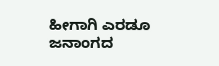ಹೀಗಾಗಿ ಎರಡೂ ಜನಾಂಗದ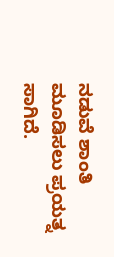ನಡುವೆ ಶಾಂತಿ ಮೂಡಿಸಲು ಪ್ರಯತ್ನ ಸಾಗಿದೆ.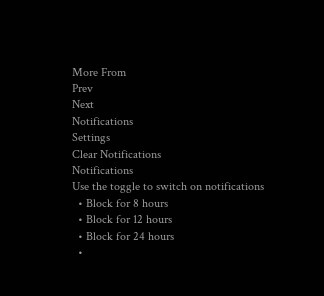More From
Prev
Next
Notifications
Settings
Clear Notifications
Notifications
Use the toggle to switch on notifications
  • Block for 8 hours
  • Block for 12 hours
  • Block for 24 hours
  •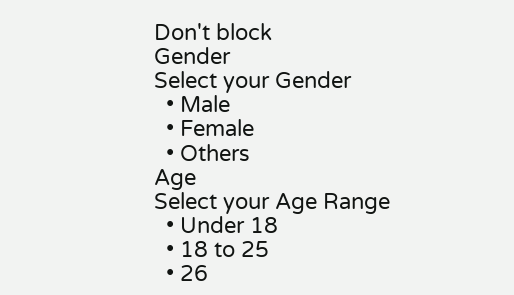Don't block
Gender
Select your Gender
  • Male
  • Female
  • Others
Age
Select your Age Range
  • Under 18
  • 18 to 25
  • 26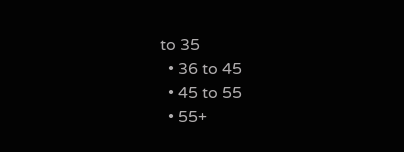to 35
  • 36 to 45
  • 45 to 55
  • 55+